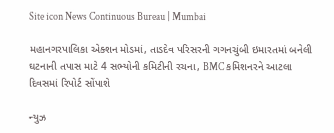Site icon News Continuous Bureau | Mumbai

મહાનગરપાલિકા એક્શન મોડમાં, તાડદેવ પરિસરની ગગનચુંબી ઇમારતમાં બનેલી ઘટનાની તપાસ માટે 4 સભ્યોની કમિટીની રચના, BMC કમિશનરને આટલા દિવસમાં રિપોર્ટ સોંપાશે

ન્યુઝ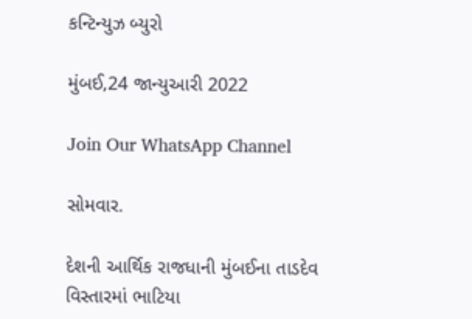કન્ટિન્યુઝ બ્યુરો

મુંબઈ,24 જાન્યુઆરી 2022

Join Our WhatsApp Channel

સોમવાર.

દેશની આર્થિક રાજધાની મુંબઈના તાડદેવ વિસ્તારમાં ભાટિયા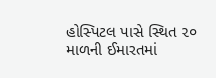હોસ્પિટલ પાસે સ્થિત ૨૦ માળની ઈમારતમાં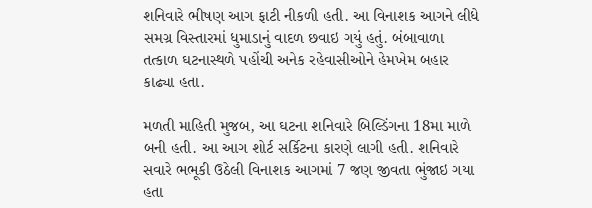શનિવારે ભીષણ આગ ફાટી નીકળી હતી. આ વિનાશક આગને લીધે સમગ્ર વિસ્તારમાં ધુમાડાનું વાદળ છવાઇ ગયું હતું. બંબાવાળા તત્કાળ ઘટનાસ્થળે પહોંચી અનેક રહેવાસીઓને હેમખેમ બહાર કાઢ્યા હતા.

મળતી માહિતી મુજબ, આ ઘટના શનિવારે બિલ્ડિંગના 18મા માળે બની હતી. આ આગ શોર્ટ સર્કિટના કારણે લાગી હતી. શનિવારે સવારે ભભૂકી ઉઠેલી વિનાશક આગમાં 7 જણ જીવતા ભુંજાઇ ગયા હતા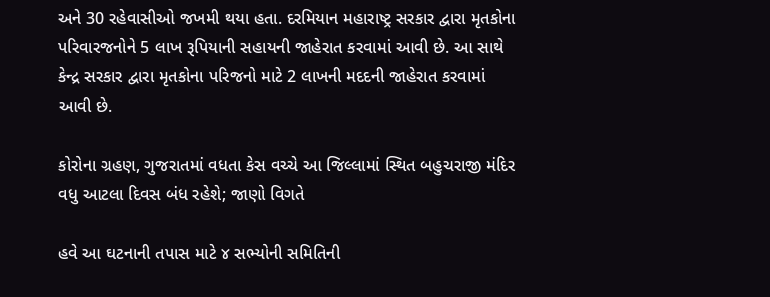અને 30 રહેવાસીઓ જખમી થયા હતા. દરમિયાન મહારાષ્ટ્ર સરકાર દ્વારા મૃતકોના પરિવારજનોને 5 લાખ રૂપિયાની સહાયની જાહેરાત કરવામાં આવી છે. આ સાથે કેન્દ્ર સરકાર દ્વારા મૃતકોના પરિજનો માટે 2 લાખની મદદની જાહેરાત કરવામાં આવી છે.

કોરોના ગ્રહણ, ગુજરાતમાં વધતા કેસ વચ્ચે આ જિલ્લામાં સ્થિત બહુચરાજી મંદિર વધુ આટલા દિવસ બંધ રહેશે; જાણો વિગતે

હવે આ ઘટનાની તપાસ માટે ૪ સભ્યોની સમિતિની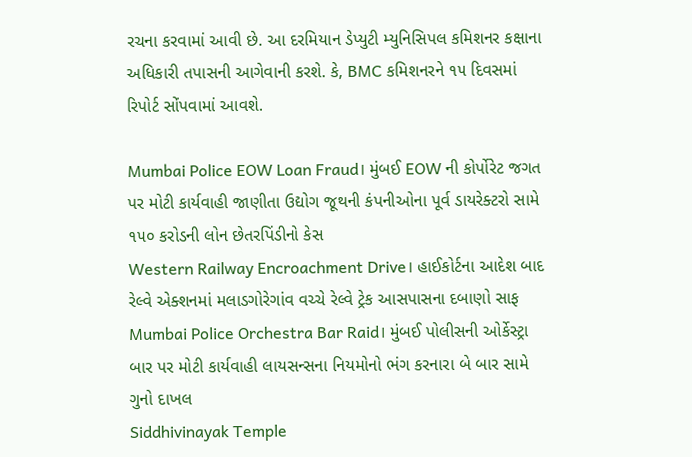રચના કરવામાં આવી છે. આ દરમિયાન ડેપ્યુટી મ્યુનિસિપલ કમિશનર કક્ષાના અધિકારી તપાસની આગેવાની કરશે. કે, BMC કમિશનરને ૧૫ દિવસમાં રિપોર્ટ સોંપવામાં આવશે.

Mumbai Police EOW Loan Fraud। મુંબઈ EOW ની કોર્પોરેટ જગત પર મોટી કાર્યવાહી જાણીતા ઉદ્યોગ જૂથની કંપનીઓના પૂર્વ ડાયરેક્ટરો સામે ૧૫૦ કરોડની લોન છેતરપિંડીનો કેસ
Western Railway Encroachment Drive। હાઈકોર્ટના આદેશ બાદ રેલ્વે એક્શનમાં મલાડગોરેગાંવ વચ્ચે રેલ્વે ટ્રેક આસપાસના દબાણો સાફ
Mumbai Police Orchestra Bar Raid। મુંબઈ પોલીસની ઓર્કેસ્ટ્રા બાર પર મોટી કાર્યવાહી લાયસન્સના નિયમોનો ભંગ કરનારા બે બાર સામે ગુનો દાખલ
Siddhivinayak Temple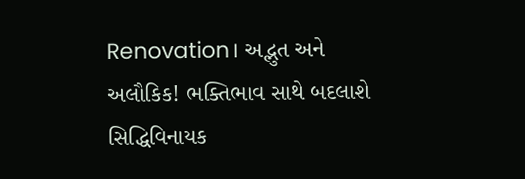Renovation। અદ્ભુત અને અલૌકિક! ભક્તિભાવ સાથે બદલાશે સિદ્ધિવિનાયક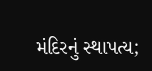મંદિરનું સ્થાપત્ય;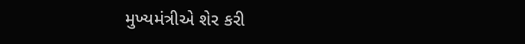મુખ્યમંત્રીએ શેર કરી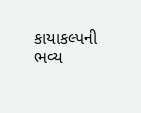કાયાકલ્પની ભવ્ય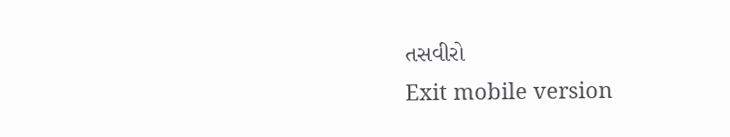તસવીરો
Exit mobile version